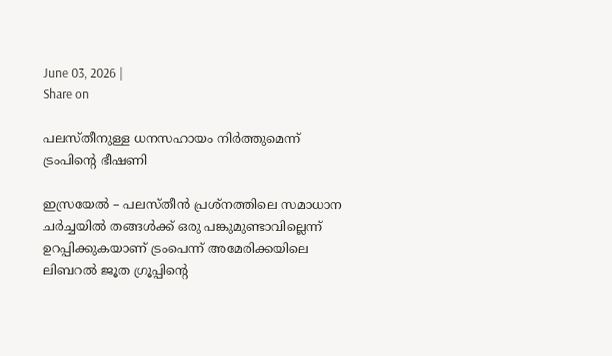June 03, 2026 |
Share on

പലസ്തീനുള്ള ധനസഹായം നിര്‍ത്തുമെന്ന് ട്രംപിന്റെ ഭീഷണി

ഇസ്രയേല്‍ – പലസ്തീന്‍ പ്രശ്‌നത്തിലെ സമാധാന ചര്‍ച്ചയില്‍ തങ്ങള്‍ക്ക് ഒരു പങ്കുമുണ്ടാവില്ലെന്ന് ഉറപ്പിക്കുകയാണ് ട്രംപെന്ന് അമേരിക്കയിലെ ലിബറല്‍ ജൂത ഗ്രൂപ്പിന്റെ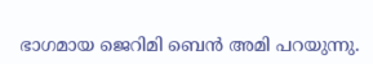ഭാഗമായ ജെറിമി ബെന്‍ അമി പറയുന്നു.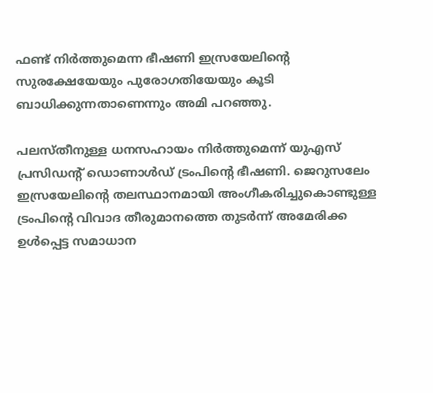ഫണ്ട് നിര്‍ത്തുമെന്ന ഭീഷണി ഇസ്രയേലിന്റെ സുരക്ഷേയേയും പുരോഗതിയേയും കൂടി ബാധിക്കുന്നതാണെന്നും അമി പറഞ്ഞു.

പലസ്തീനുള്ള ധനസഹായം നിര്‍ത്തുമെന്ന് യുഎസ് പ്രസിഡന്റ് ഡൊണാള്‍ഡ് ട്രംപിന്റെ ഭീഷണി. ജെറുസലേം ഇസ്രയേലിന്റെ തലസ്ഥാനമായി അംഗീകരിച്ചുകൊണ്ടുള്ള ട്രംപിന്റെ വിവാദ തീരുമാനത്തെ തുടര്‍ന്ന് അമേരിക്ക ഉള്‍പ്പെട്ട സമാധാന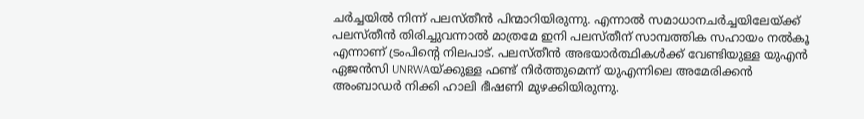ചര്‍ച്ചയില്‍ നിന്ന് പലസ്തീന്‍ പിന്മാറിയിരുന്നു. എന്നാല്‍ സമാധാനചര്‍ച്ചയിലേയ്ക്ക് പലസ്തീന്‍ തിരിച്ചുവന്നാല്‍ മാത്രമേ ഇനി പലസ്തീന് സാമ്പത്തിക സഹായം നല്‍കൂ എന്നാണ് ട്രംപിന്റെ നിലപാട്. പലസ്തീന്‍ അഭയാര്‍ത്ഥികള്‍ക്ക് വേണ്ടിയുള്ള യുഎന്‍ ഏജന്‍സി UNRWAയ്ക്കുള്ള ഫണ്ട് നിര്‍ത്തുമെന്ന് യുഎന്നിലെ അമേരിക്കന്‍ അംബാഡര്‍ നിക്കി ഹാലി ഭീഷണി മുഴക്കിയിരുന്നു.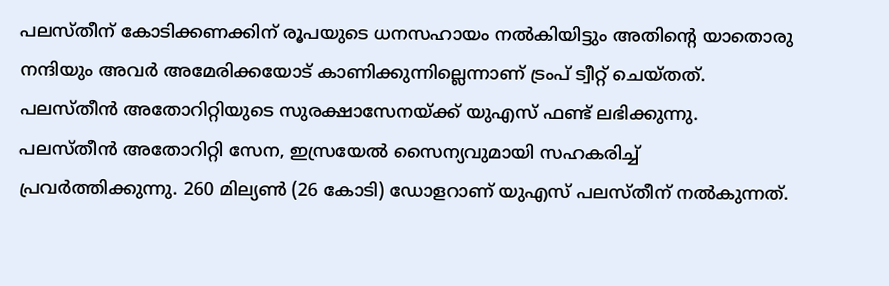പലസ്തീന് കോടിക്കണക്കിന് രൂപയുടെ ധനസഹായം നല്‍കിയിട്ടും അതിന്റെ യാതൊരു നന്ദിയും അവര്‍ അമേരിക്കയോട് കാണിക്കുന്നില്ലെന്നാണ് ട്രംപ് ട്വീറ്റ് ചെയ്തത്. പലസ്തീന്‍ അതോറിറ്റിയുടെ സുരക്ഷാസേനയ്ക്ക് യുഎസ് ഫണ്ട് ലഭിക്കുന്നു. പലസ്തീന്‍ അതോറിറ്റി സേന, ഇസ്രയേല്‍ സൈന്യവുമായി സഹകരിച്ച് പ്രവര്‍ത്തിക്കുന്നു. 260 മില്യണ്‍ (26 കോടി) ഡോളറാണ് യുഎസ് പലസ്തീന് നല്‍കുന്നത്.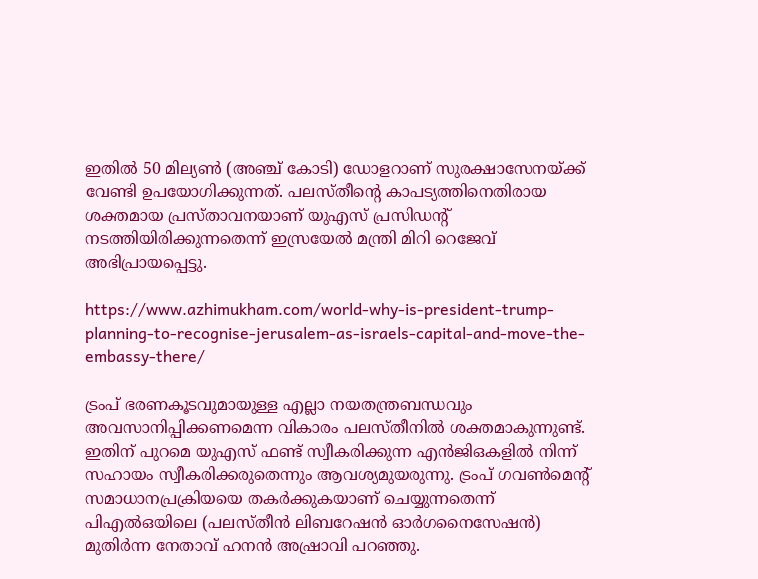ഇതില്‍ 50 മില്യണ്‍ (അഞ്ച് കോടി) ഡോളറാണ് സുരക്ഷാസേനയ്ക്ക് വേണ്ടി ഉപയോഗിക്കുന്നത്. പലസ്തീന്റെ കാപട്യത്തിനെതിരായ ശക്തമായ പ്രസ്താവനയാണ് യുഎസ് പ്രസിഡന്റ് നടത്തിയിരിക്കുന്നതെന്ന് ഇസ്രയേല്‍ മന്ത്രി മിറി റെജേവ് അഭിപ്രായപ്പെട്ടു.

https://www.azhimukham.com/world-why-is-president-trump-planning-to-recognise-jerusalem-as-israels-capital-and-move-the-embassy-there/

ട്രംപ് ഭരണകൂടവുമായുള്ള എല്ലാ നയതന്ത്രബന്ധവും അവസാനിപ്പിക്കണമെന്ന വികാരം പലസ്തീനില്‍ ശക്തമാകുന്നുണ്ട്. ഇതിന് പുറമെ യുഎസ് ഫണ്ട് സ്വീകരിക്കുന്ന എന്‍ജിഒകളില്‍ നിന്ന് സഹായം സ്വീകരിക്കരുതെന്നും ആവശ്യമുയരുന്നു. ട്രംപ് ഗവണ്‍മെന്റ് സമാധാനപ്രക്രിയയെ തകര്‍ക്കുകയാണ് ചെയ്യുന്നതെന്ന് പിഎല്‍ഒയിലെ (പലസ്തീന്‍ ലിബറേഷന്‍ ഓര്‍ഗനൈസേഷന്‍) മുതിര്‍ന്ന നേതാവ് ഹനന്‍ അഷ്രാവി പറഞ്ഞു.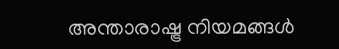അന്താരാഷ്ട്ര നിയമങ്ങള്‍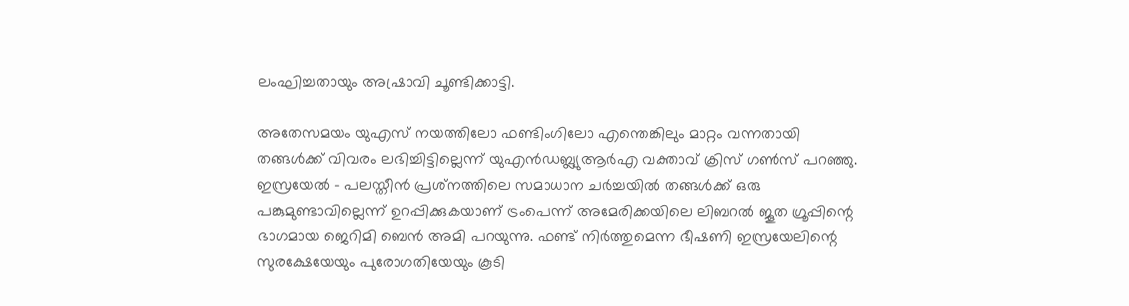ലംഘിച്ചതായും അഷ്രാവി ചൂണ്ടിക്കാട്ടി.

അതേസമയം യുഎസ് നയത്തിലോ ഫണ്ടിംഗിലോ എന്തെങ്കിലും മാറ്റം വന്നതായി തങ്ങള്‍ക്ക് വിവരം ലഭിച്ചിട്ടില്ലെന്ന് യുഎന്‍ഡബ്ല്യുആര്‍എ വക്താവ് ക്രിസ് ഗണ്‍സ് പറഞ്ഞു. ഇസ്രയേല്‍ – പലസ്തീന്‍ പ്രശ്‌നത്തിലെ സമാധാന ചര്‍ച്ചയില്‍ തങ്ങള്‍ക്ക് ഒരു പങ്കുമുണ്ടാവില്ലെന്ന് ഉറപ്പിക്കുകയാണ് ട്രംപെന്ന് അമേരിക്കയിലെ ലിബറല്‍ ജൂത ഗ്രൂപ്പിന്റെ ഭാഗമായ ജെറിമി ബെന്‍ അമി പറയുന്നു. ഫണ്ട് നിര്‍ത്തുമെന്ന ഭീഷണി ഇസ്രയേലിന്റെ സുരക്ഷേയേയും പുരോഗതിയേയും കൂടി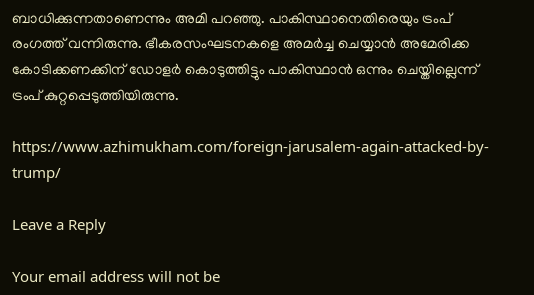ബാധിക്കുന്നതാണെന്നും അമി പറഞ്ഞു. പാകിസ്ഥാനെതിരെയും ട്രംപ് രംഗത്ത് വന്നിരുന്നു. ഭീകരസംഘടനകളെ അമര്‍ച്ച ചെയ്യാന്‍ അമേരിക്ക കോടിക്കണക്കിന് ഡോളര്‍ കൊടുത്തിട്ടും പാകിസ്ഥാന്‍ ഒന്നും ചെയ്തില്ലെന്ന് ട്രംപ് കുറ്റപ്പെടുത്തിയിരുന്നു.

https://www.azhimukham.com/foreign-jarusalem-again-attacked-by-trump/

Leave a Reply

Your email address will not be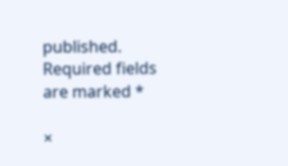published. Required fields are marked *

×